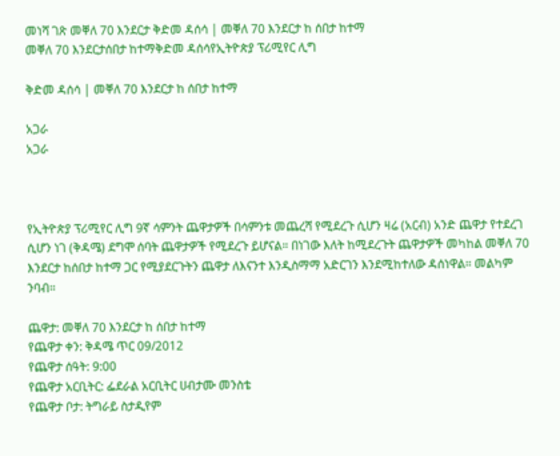መነሻ ገጽ መቐለ 70 እንደርታ ቅድመ ዳሰሳ | መቐለ 70 እንደርታ ከ ሰበታ ከተማ
መቐለ 70 እንደርታሰበታ ከተማቅድመ ዳሰሳየኢትዮጵያ ፕሪሚየር ሊግ

ቅድመ ዳሰሳ | መቐለ 70 እንደርታ ከ ሰበታ ከተማ

አጋራ
አጋራ



የኢትዮጵያ ፕሪሚየር ሊግ 9ኛ ሳምንት ጨዋታዎች በሳምንቱ መጨረሻ የሚደረጉ ሲሆን ዛሬ (አርብ) አንድ ጨዋታ የተደረገ ሲሆን ነገ (ቅዳሜ) ደግሞ ሰባት ጨዋታዎች የሚደረጉ ይሆናል። በነገው እለት ከሚደረጉት ጨዋታዎች መካከል መቐለ 70 እንደርታ ከሰበታ ከተማ ጋር የሚያደርጉትን ጨዋታ ለእናንተ እንዲስማማ አድርገን እንደሚከተለው ዳሰነዋል። መልካም ንባብ።

ጨዋታ: መቐለ 70 እንደርታ ከ ሰበታ ከተማ
የጨዋታ ቀን: ቅዳሜ ጥር 09/2012
የጨዋታ ሰዓት: 9:00
የጨዋታ አርቢትር: ፌደራል አርቢትር ሀብታሙ መንስቴ
የጨዋታ ቦታ: ትግራይ ስታዲየም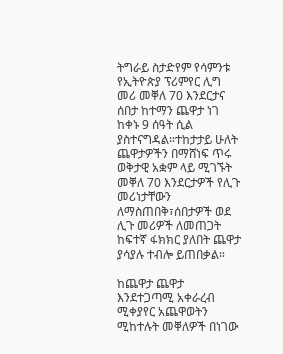ትግራይ ስታድየም የሳምንቱ የኢትዮጵያ ፕሪምየር ሊግ መሪ መቐለ 70 እንደርታና ሰበታ ከተማን ጨዋታ ነገ ከቀኑ 9 ሰዓት ሲል ያስተናግዳል።ተከታታይ ሁለት ጨዋታዎችን በማሸነፍ ጥሩ ወቅታዊ አቋም ላይ ሚገኙት መቐለ 70 እንደርታዎች የሊጉ መሪነታቸውን ለማስጠበቅ፣ሰበታዎች ወደ ሊጉ መሪዎች ለመጠጋት ከፍተኛ ፋክክር ያለበት ጨዋታ ያሳያሉ ተብሎ ይጠበቃል።

ከጨዋታ ጨዋታ እንደተጋጣሚ አቀራረብ ሚቀያየር አጨዋወትን ሚከተሉት መቐለዎች በነገው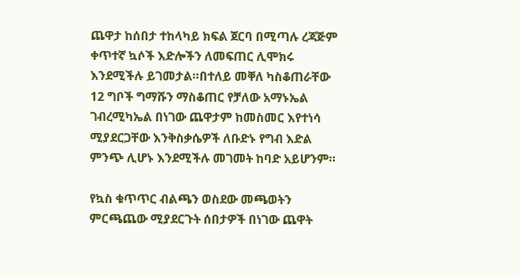ጨዋታ ከሰበታ ተከላካይ ክፍል ጀርባ በሚጣሉ ረጃጅም ቀጥተኛ ኳሶች እድሎችን ለመፍጠር ሊሞክሩ እንደሚችሉ ይገመታል።በተለይ መቐለ ካስቆጠራቸው 12 ግቦች ግማሹን ማስቆጠር የቻለው አማኑኤል ገብረሚካኤል በነገው ጨዋታም ከመስመር እየተነሳ ሚያደርጋቸው እንቅስቃሴዎች ለቡድኑ የግብ እድል ምንጭ ሊሆኑ እንደሚችሉ መገመት ከባድ አይሆንም።

የኳስ ቁጥጥር ብልጫን ወስደው መጫወትን ምርጫጨው ሚያደርጉት ሰበታዎች በነገው ጨዋት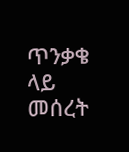ጥንቃቄ ላይ መሰረት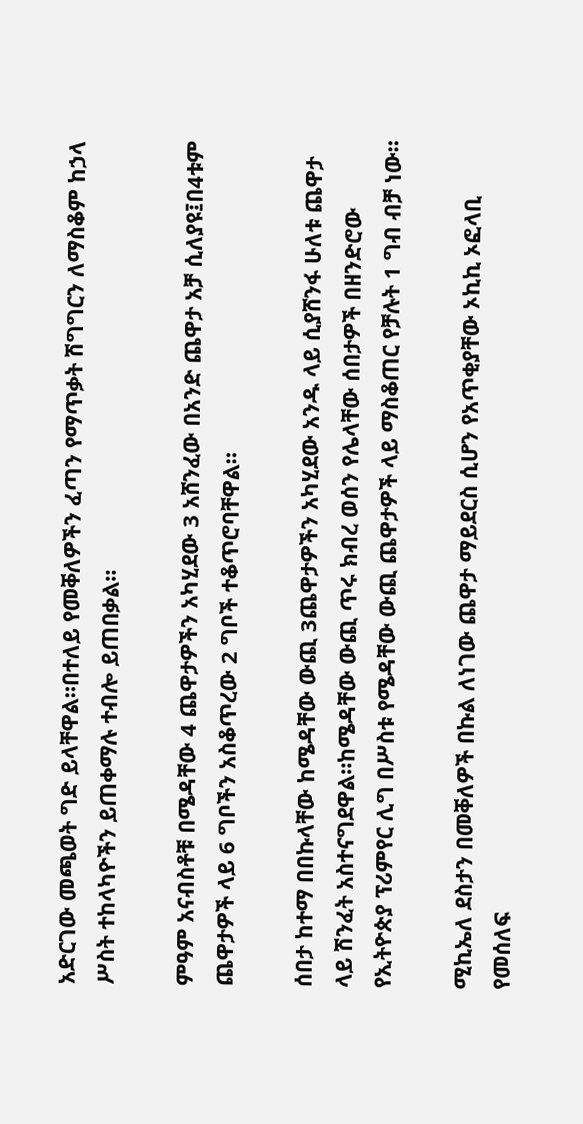አድርገው መጫወት ግድ ይላቸዋል።በተለይ የመቐለዎችን ፈጣን የማጥቃት ሽግግርን ለማስቆም ከኃላ ሥስት ተከላካዮችን ይጠቀማሉ ተብሎ ይጠበቃል።

ምዓም አናብስቶቹ በሜዳቸው 4 ጨዋታዎችን አካሂደው 3 አሸንፈው በአንድ ጨዋታ አቻ ሲለያዩ፤በ4ቱም ጨዋታዎች ላይ 6 ግቦችን አስቆጥረው 2 ግቦች ተቆጥሮባቸዋል።

ሰበታ ከተማ በበኩላቸው ከሜዳቸው ውጪ 3ጨዋታዎችን አካሂደው አንዱ ላይ ሲያሸንፋ ሁለቱ ጨዋታ ላይ ሽንፈት አስተናግደዋል።ከሜዳቸው ውጪ ጥሩ ክብረ ወሰን የሌላቸው ሰበታዎች በዘንድሮው የኢትዮጵያ ፕሪምየር ሊግ በሥስቱ የሜዳቸው ውጪ ጨዋታዎች ላይ ማስቆጠር የቻሉት 1 ግብ ብቻ ነው።

ሚኪኤለ ደስታን በመቐለዎች በኩል ለነገው ጨዋታ ማይደርስ ሲሆን የአጥቂያቸው ኦኪኪ ኦፎላቢ የመሰለፍ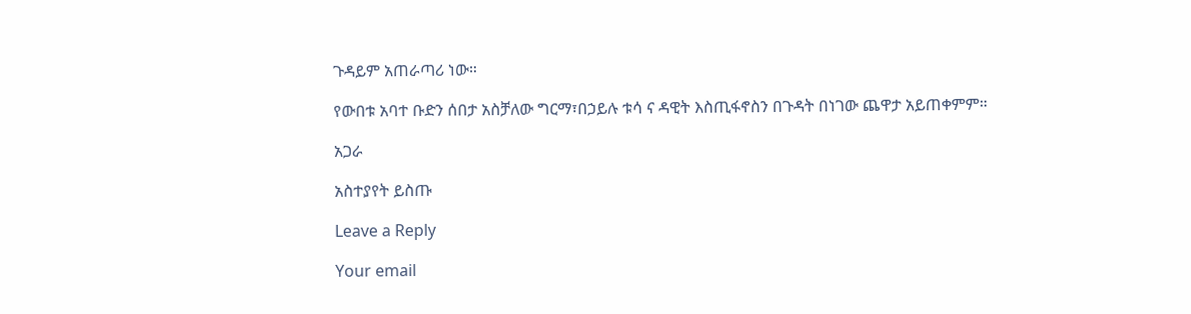ጉዳይም አጠራጣሪ ነው።

የውበቱ አባተ ቡድን ሰበታ አስቻለው ግርማ፣በኃይሉ ቱሳ ና ዳዊት እስጢፋኖስን በጉዳት በነገው ጨዋታ አይጠቀምም።

አጋራ

አስተያየት ይስጡ

Leave a Reply

Your email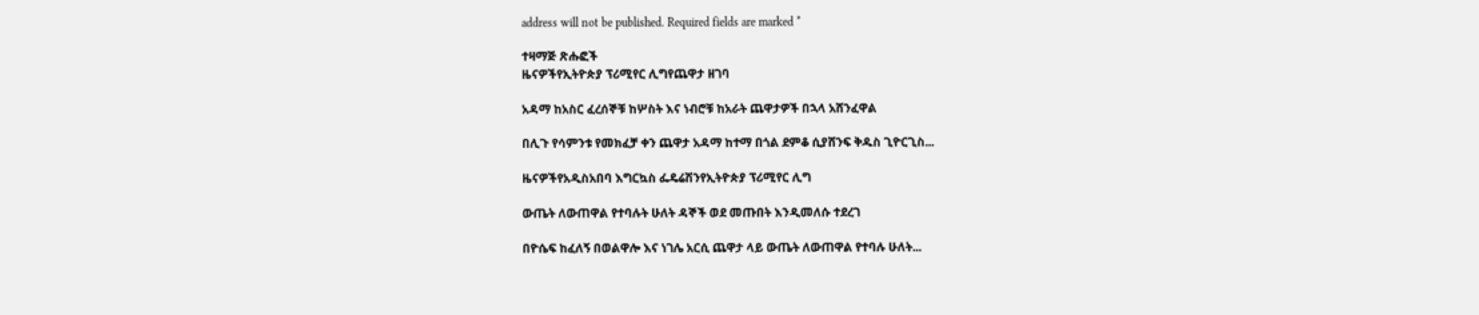address will not be published. Required fields are marked *

ተዛማጅ ጽሑፎች
ዜናዎችየኢትዮጵያ ፕሪሚየር ሊግየጨዋታ ዘገባ

አዳማ ከአስር ፈረሰኞቹ ከሦስት እና ነብሮቹ ከአራት ጨዋታዎች በኋላ አሸንፈዋል

በሊጉ የሳምንቱ የመክፈቻ ቀን ጨዋታ አዳማ ከተማ በጎል ደምቆ ሲያሸንፍ ቅዱስ ጊዮርጊስ...

ዜናዎችየአዲስአበባ እግርኳስ ፌዴሬሽንየኢትዮጵያ ፕሪሚየር ሊግ

ውጤት ለውጠዋል የተባሉት ሁለት ዳኞች ወደ መጡበት እንዲመለሱ ተደረገ

በዮሴፍ ከፈለኝ በወልዋሎ እና ነገሌ አርሲ ጨዋታ ላይ ውጤት ለውጠዋል የተባሉ ሁለት...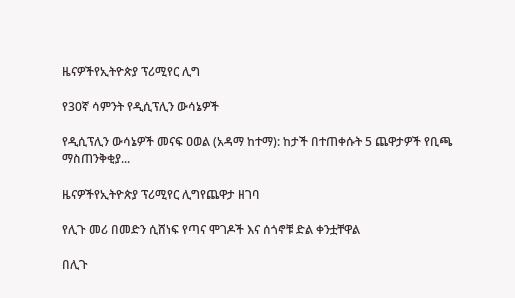ዜናዎችየኢትዮጵያ ፕሪሚየር ሊግ

የ30ኛ ሳምንት የዲሲፕሊን ውሳኔዎች

የዲሲፕሊን ውሳኔዎች መናፍ ዐወል (አዳማ ከተማ): ከታች በተጠቀሱት 5 ጨዋታዎች የቢጫ ማስጠንቅቂያ...

ዜናዎችየኢትዮጵያ ፕሪሚየር ሊግየጨዋታ ዘገባ

የሊጉ መሪ በመድን ሲሸነፍ የጣና ሞገዶች እና ሰጎኖቹ ድል ቀንቷቸዋል

በሊጉ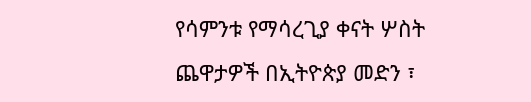የሳምንቱ የማሳረጊያ ቀናት ሦስት ጨዋታዎች በኢትዮጵያ መድን ፣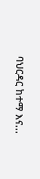ባህርዳር ከተማ እና...